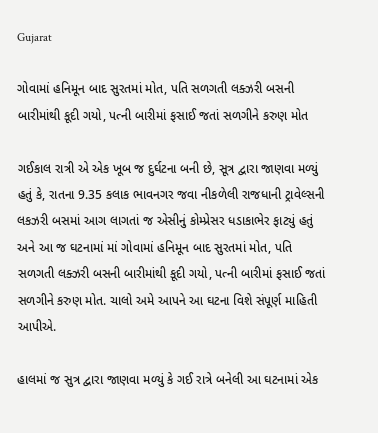Gujarat

ગોવામાં હનિમૂન બાદ સુરતમાં મોત, પતિ સળગતી લક્ઝરી બસની બારીમાંથી કૂદી ગયો, પત્ની બારીમાં ફસાઈ જતાં સળગીને કરુણ મોત

ગઈકાલ રાત્રી એ એક ખૂબ જ દુર્ઘટના બની છે, સૂત્ર દ્વારા જાણવા મળ્યું હતું કે, રાતના 9.35 કલાક ભાવનગર જવા નીકળેલી રાજધાની ટ્રાવેલ્સની લકઝરી બસમાં આગ લાગતાં જ એસીનું કોમ્પ્રેસર ધડાકાભેર ફાટ્યું હતું અને આ જ ઘટનામાં માં ગોવામાં હનિમૂન બાદ સુરતમાં મોત, પતિ સળગતી લક્ઝરી બસની બારીમાંથી કૂદી ગયો, પત્ની બારીમાં ફસાઈ જતાં સળગીને કરુણ મોત. ચાલો અમે આપને આ ઘટના વિશે સંપૂર્ણ માહિતી આપીએ.

હાલમાં જ સુત્ર દ્વારા જાણવા મળ્યું કે ગઈ રાત્રે બનેલી આ ઘટનામાં એક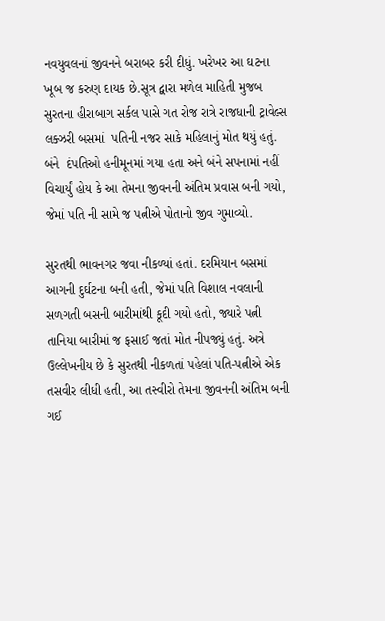નવયુવલનાં જીવનને બરાબર કરી દીધું. ખરેખર આ ઘટના ખૂબ જ કરુણ દાયક છે.સૂત્ર દ્વારા મળેલ માહિતી મુજબ સુરતના હીરાબાગ સર્કલ પાસે ગત રોજ રાત્રે રાજધાની ટ્રાવેલ્સ લક્ઝરી બસમાં  પતિની નજર સાકે મહિલાનું મોત થયું હતું. બંને  દંપતિઓ હનીમૂનમાં ગયા હતા અને બંને સપનામાં નહીં વિચાર્યું હોય કે આ તેમના જીવનની અંતિમ પ્રવાસ બની ગયો, જેમાં પતિ ની સામે જ પત્નીએ પોતાનો જીવ ગુમાવ્યો.

સુરતથી ભાવનગર જવા નીકળ્યાં હતાં. દરમિયાન બસમાં આગની દુર્ઘટના બની હતી, જેમાં પતિ વિશાલ નવલાની સળગતી બસની બારીમાંથી કૂદી ગયો હતો, જ્યારે પત્ની તાનિયા બારીમાં જ ફસાઈ જતાં મોત નીપજ્યું હતું. અત્રે ઉલ્લેખનીય છે કે સુરતથી નીકળતાં પહેલાં પતિ-પત્નીએ એક તસવીર લીધી હતી, આ તસ્વીરો તેમના જીવનની અંતિમ બની ગઈ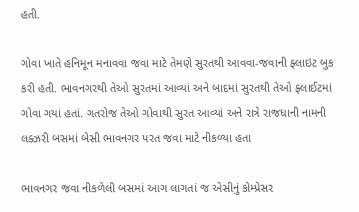હતી.

ગોવા ખાતે હનિમૂન મનાવવા જવા માટે તેમણે સુરતથી આવવા-જવાની ફ્લાઇટ બુક કરી હતી. ભાવનગરથી તેઓ સુરતમાં આવ્યાં અને બાદમાં સુરતથી તેઓ ફ્લાઈટમાં ગોવા ગયાં હતાં. ગતરોજ તેઓ ગોવાથી સુરત આવ્યાં અને રાત્રે રાજધાની નામની લક્ઝરી બસમાં બેસી ભાવનગર પરત જવા માટે નીકળ્યા હતા

ભાવનગર જવા નીકળેલી બસમાં આગ લાગતાં જ એસીનું કોમ્પ્રેસર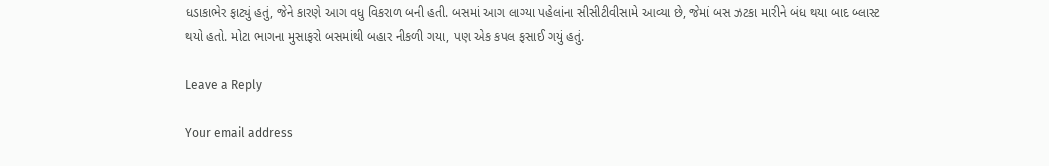ધડાકાભેર ફાટ્યું હતું, જેને કારણે આગ વધુ વિકરાળ બની હતી. બસમાં આગ લાગ્યા પહેલાંના સીસીટીવીસામે આવ્યા છે, જેમાં બસ ઝટકા મારીને બંધ થયા બાદ બ્લાસ્ટ થયો હતો. મોટા ભાગના મુસાફરો બસમાંથી બહાર નીકળી ગયા, પણ એક કપલ ફસાઈ ગયું હતું.

Leave a Reply

Your email address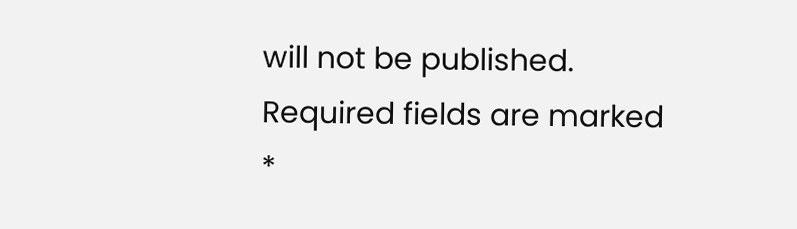will not be published. Required fields are marked *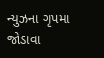ન્યુઝના ગૃપમા જોડાવા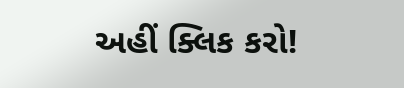અહીં ક્લિક કરો!